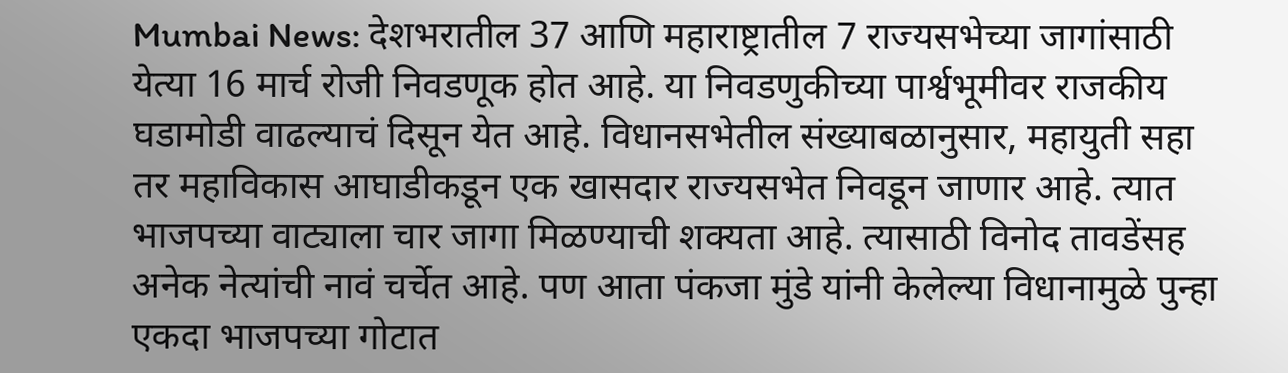Mumbai News: देशभरातील 37 आणि महाराष्ट्रातील 7 राज्यसभेच्या जागांसाठी येत्या 16 मार्च रोजी निवडणूक होत आहे. या निवडणुकीच्या पार्श्वभूमीवर राजकीय घडामोडी वाढल्याचं दिसून येत आहे. विधानसभेतील संख्याबळानुसार, महायुती सहा तर महाविकास आघाडीकडून एक खासदार राज्यसभेत निवडून जाणार आहे. त्यात भाजपच्या वाट्याला चार जागा मिळण्याची शक्यता आहे. त्यासाठी विनोद तावडेंसह अनेक नेत्यांची नावं चर्चेत आहे. पण आता पंकजा मुंडे यांनी केलेल्या विधानामुळे पुन्हा एकदा भाजपच्या गोटात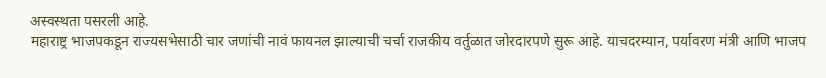अस्वस्थता पसरली आहे.
महाराष्ट्र भाजपकडून राज्यसभेसाठी चार जणांची नावं फायनल झाल्याची चर्चा राजकीय वर्तुळात जोरदारपणे सुरू आहे. याचदरम्यान, पर्यावरण मंत्री आणि भाजप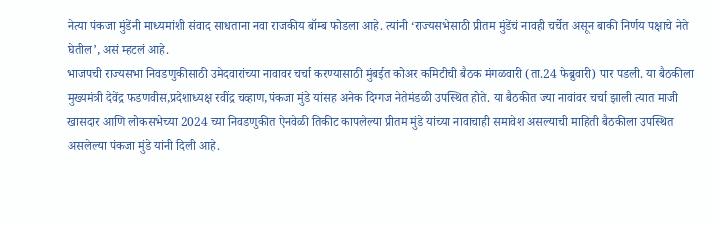नेत्या पंकजा मुंडेंनी माध्यमांशी संवाद साधताना नवा राजकीय बॉम्ब फोडला आहे. त्यांनी ‘राज्यसभेसाठी प्रीतम मुंडेंचं नावही चर्चेत असून बाकी निर्णय पक्षाचे नेते घेतील’, असं म्हटलं आहे.
भाजपची राज्यसभा निवडणुकीसाठी उमेदवारांच्या नावावर चर्चा करण्यासाठी मुंबईत कोअर कमिटीची बैठक मंगळवारी (ता.24 फेब्रुवारी) पार पडली. या बैठकीला मुख्यमंत्री देवेंद्र फडणवीस,प्रदेशाध्यक्ष रवींद्र चव्हाण,पंकजा मुंडे यांसह अनेक दिग्गज नेतेमंडळी उपस्थित होते. या बैठकीत ज्या नावांवर चर्चा झाली त्यात माजी खासदार आणि लोकसभेच्या 2024 च्या निवडणुकीत ऐनवेळी तिकीट कापलेल्या प्रीतम मुंडे यांच्या नावाचाही समावेश असल्याची माहिती बैठकीला उपस्थित असलेल्या पंकजा मुंडे यांनी दिली आहे.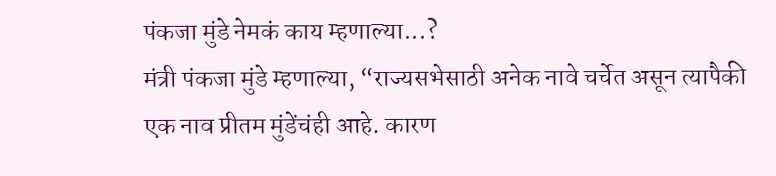पंकजा मुंडे नेमकं काय म्हणाल्या...?
मंत्री पंकजा मुंडे म्हणाल्या, “राज्यसभेसाठी अनेक नावे चर्चेत असून त्यापैकी एक नाव प्रीतम मुंडेंचंही आहे. कारण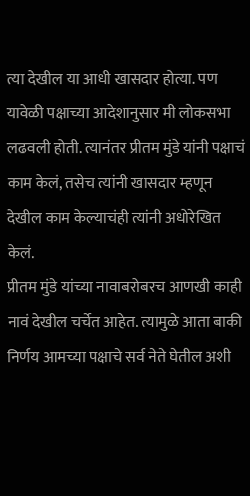त्या देखील या आधी खासदार होत्या. पण यावेळी पक्षाच्या आदेशानुसार मी लोकसभा लढवली होती. त्यानंतर प्रीतम मुंडे यांनी पक्षाचं काम केलं, तसेच त्यांनी खासदार म्हणून देखील काम केल्याचंही त्यांनी अधोरेखित केलं.
प्रीतम मुंडे यांच्या नावाबरोबरच आणखी काही नावं देखील चर्चेत आहेत. त्यामुळे आता बाकी निर्णय आमच्या पक्षाचे सर्व नेते घेतील अशी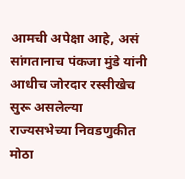आमची अपेक्षा आहे, असं सांगतानाच पंकजा मुंडे यांनी आधीच जोरदार रस्सीखेच सुरू असलेल्या राज्यसभेच्या निवडणुकीत मोठा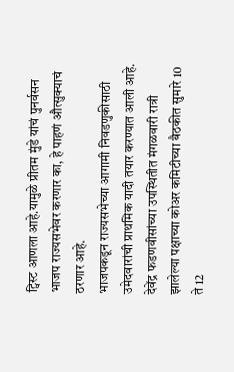ट्विस्ट आणला आहे.यामुळे प्रीतम मुंडे यांचं पुनर्वसन भाजप राज्यसभेवर करणार का, हे पाहणं औत्सुक्याचं ठरणार आहे.
भाजपकडून राज्यसभेच्या आगामी निवडणुकीसाठी उमेदवारांची प्राथमिक यादी तयार करण्यात आली आहे. देवेंद्र फडणवीसांच्या उपस्थितीत मंगळवारी रात्री झालेल्या पक्षाच्या कोअर कमिटीच्या बैठकीत सुमारे 10 ते 12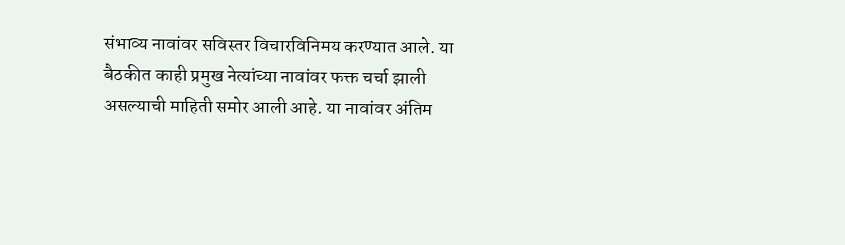संभाव्य नावांवर सविस्तर विचारविनिमय करण्यात आले. या बैठकीत काही प्रमुख नेत्यांच्या नावांवर फक्त चर्चा झाली असल्याची माहिती समोर आली आहे. या नावांवर अंतिम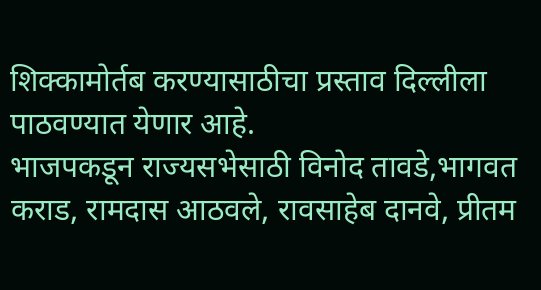शिक्कामोर्तब करण्यासाठीचा प्रस्ताव दिल्लीला पाठवण्यात येणार आहे.
भाजपकडून राज्यसभेसाठी विनोद तावडे,भागवत कराड, रामदास आठवले, रावसाहेब दानवे, प्रीतम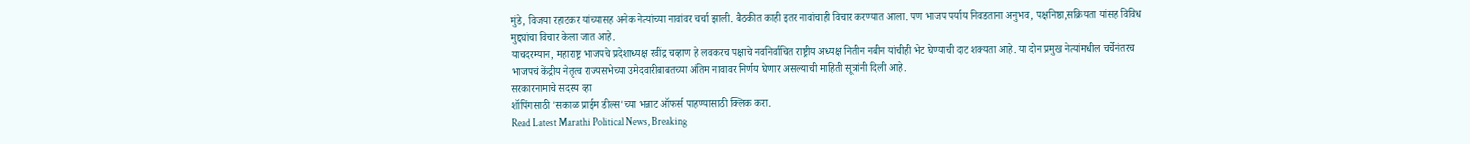मुंडे, विजया रहाटकर यांच्यासह अनेक नेत्यांच्या नावांवर चर्चा झाली. बैठकीत काही इतर नावांचाही विचार करण्यात आला. पण भाजप पर्याय निवडताना अनुभव, पक्षनिष्ठा,सक्रियता यांसह विविध मुद्द्यांचा विचार केला जात आहे.
याचदरम्यान, महाराष्ट्र भाजपचे प्रदेशाध्यक्ष रवींद्र चव्हाण हे लवकरच पक्षाचे नवनिर्वाचित राष्ट्रीय अध्यक्ष नितीन नबीन यांचीही भेट घेण्याची दाट शक्यता आहे. या दोन प्रमुख नेत्यांमधील चर्चेनंतरच भाजपचं केंद्रीय नेतृत्व राज्यसभेच्या उमेदवारीबाबतच्या अंतिम नावावर निर्णय घेणार असल्याची माहिती सूत्रांनी दिली आहे.
सरकारनामाचे सदस्य व्हा
शॉपिंगसाठी 'सकाळ प्राईम डील्स'च्या भन्नाट ऑफर्स पाहण्यासाठी क्लिक करा.
Read Latest Marathi Political News, Breaking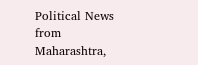Political News from Maharashtra,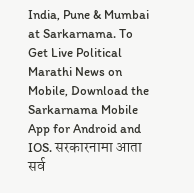India, Pune & Mumbai at Sarkarnama. To Get Live Political Marathi News on Mobile, Download the Sarkarnama Mobile App for Android and IOS. सरकारनामा आता सर्व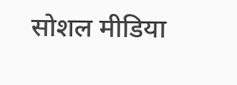सोशल मीडिया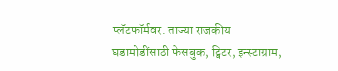प्लॅटफॉर्मवर. ताज्या राजकीय घडामोडींसाठी फेसबुक, ट्विटर, इन्स्टाग्राम,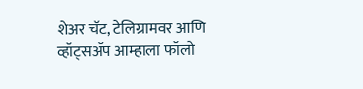शेअर चॅट, टेलिग्रामवर आणि व्हॉट्सॲप आम्हाला फॉलो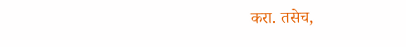करा. तसेच,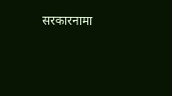सरकारनामा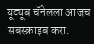यूट्यूब चॅनेलला आजच सबस्क्राइब करा.